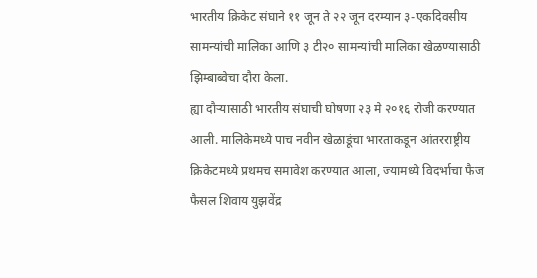भारतीय क्रिकेट संघाने ११ जून ते २२ जून दरम्यान ३-एकदिवसीय सामन्यांची मालिका आणि ३ टी२० सामन्यांची मालिका खेळण्यासाठी झिम्बाब्वेचा दौरा केला.
ह्या दौऱ्यासाठी भारतीय संघाची घोषणा २३ मे २०१६ रोजी करण्यात आली. मालिकेमध्ये पाच नवीन खेळाडूंचा भारताकडून आंतरराष्ट्रीय क्रिकेटमध्ये प्रथमच समावेश करण्यात आला, ज्यामध्ये विदर्भाचा फैज फैसल शिवाय युझवेंद्र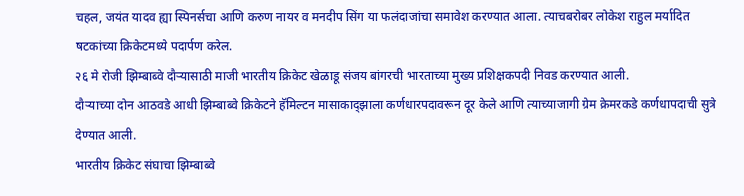चहल, जयंत यादव ह्या स्पिनर्सचा आणि करुण नायर व मनदीप सिंग या फलंदाजांचा समावेश करण्यात आला. त्याचबरोबर लोकेश राहुल मर्यादित षटकांच्या क्रिकेटमध्ये पदार्पण करेल.
२६ मे रोजी झिम्बाब्वे दौऱ्यासाठी माजी भारतीय क्रिकेट खेळाडू संजय बांगरची भारताच्या मुख्य प्रशिक्षकपदी निवड करण्यात आली.
दौऱ्याच्या दोन आठवडे आधी झिम्बाब्वे क्रिकेटने हॅमिल्टन मासाकाद्झाला कर्णधारपदावरून दूर केले आणि त्याच्याजागी ग्रेम क्रेमरकडे कर्णधापदाची सुत्रे देण्यात आली.
भारतीय क्रिकेट संघाचा झिम्बाब्वे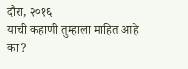दौरा, २०१६
याची कहाणी तुम्हाला माहित आहे का?